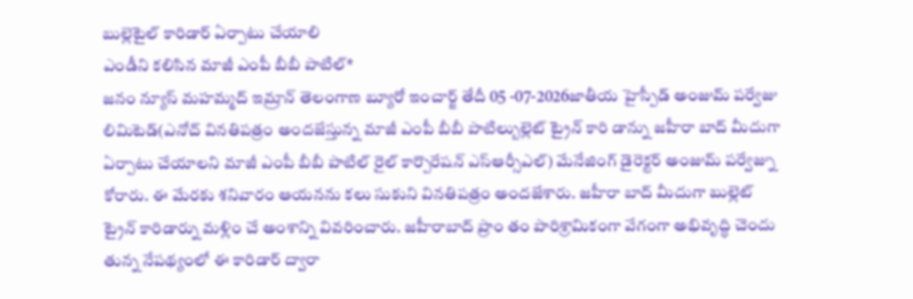బుల్లెటైల్ కారిడార్ ఏర్పాటు చేయాలి
ఎండీని కలిసిన మాజీ ఎంపీ బీబీ పాటిల్*
జనం న్యూస్ మహమ్మద్ ఇమ్రాన్ తెలంగాణ బ్యూరో ఇంచార్జ్ తేదీ 05 -07-2026జాతీయ హైస్పీడ్ అంజుమ్ పర్వేజు లిమిటెడ్(ఎనోచ్ వినతిపత్రం అందజేస్తున్న మాజీ ఎంపీ బీబీ పాటిల్బుల్లెట్ ట్రైన్ కారి డాన్ను జహీరా బాద్ మీదుగా ఏర్పాటు చేయాలని మాజీ ఎంపీ బీబీ పాటిల్ రైల్ కార్పొరేషన్ ఎస్ఆర్సీఎల్) మేనేజింగ్ డైరెక్టర్ అంజుమ్ పర్వేజ్ను కోరారు. ఈ మేరకు శనివారం ఆయనను కలు సుకుని వినతిపత్రం అందజేశారు. జహీరా బాద్ మీదుగా బుల్లెట్ ట్రైన్ కారిడార్ను మళ్లిం చే అంశాన్ని వివరించారు. జహీరాబాద్ ప్రాం తం పారిశ్రామికంగా వేగంగా అభివృద్ధి చెందు తున్న నేపథ్యంలో ఈ కారిడార్ ద్వారా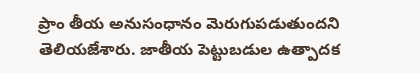ప్రాం తీయ అనుసంధానం మెరుగుపడుతుందని తెలియజేశారు. జాతీయ పెట్టుబడుల ఉత్పాదక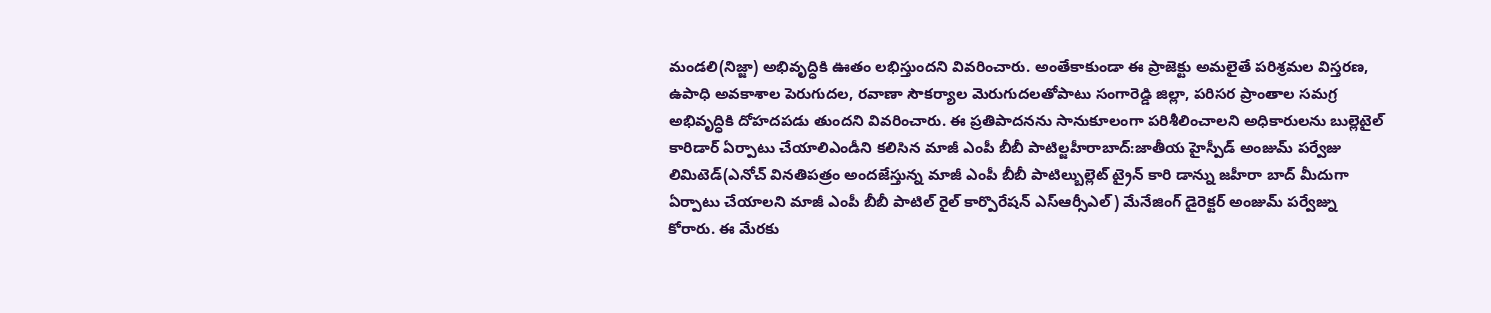మండలి(నిజ్జా) అభివృద్ధికి ఊతం లభిస్తుందని వివరించారు. అంతేకాకుండా ఈ ప్రాజెక్టు అమలైతే పరిశ్రమల విస్తరణ, ఉపాధి అవకాశాల పెరుగుదల, రవాణా సౌకర్యాల మెరుగుదలతోపాటు సంగారెడ్డి జిల్లా, పరిసర ప్రాంతాల సమగ్ర అభివృద్ధికి దోహదపడు తుందని వివరించారు. ఈ ప్రతిపాదనను సానుకూలంగా పరిశీలించాలని అధికారులను బుల్లెటైల్ కారిడార్ ఏర్పాటు చేయాలిఎండీని కలిసిన మాజీ ఎంపీ బీబీ పాటిల్జహీరాబాద్:జాతీయ హైస్పీడ్ అంజుమ్ పర్వేజు లిమిటెడ్(ఎనోచ్ వినతిపత్రం అందజేస్తున్న మాజీ ఎంపీ బీబీ పాటిల్బుల్లెట్ ట్రైన్ కారి డాన్ను జహీరా బాద్ మీదుగా ఏర్పాటు చేయాలని మాజీ ఎంపీ బీబీ పాటిల్ రైల్ కార్పొరేషన్ ఎస్ఆర్సీఎల్) మేనేజింగ్ డైరెక్టర్ అంజుమ్ పర్వేజ్ను కోరారు. ఈ మేరకు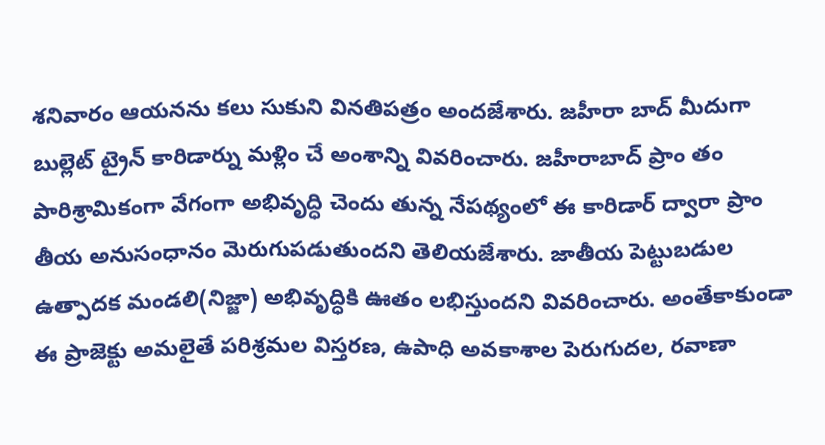శనివారం ఆయనను కలు సుకుని వినతిపత్రం అందజేశారు. జహీరా బాద్ మీదుగా బుల్లెట్ ట్రైన్ కారిడార్ను మళ్లిం చే అంశాన్ని వివరించారు. జహీరాబాద్ ప్రాం తం పారిశ్రామికంగా వేగంగా అభివృద్ధి చెందు తున్న నేపథ్యంలో ఈ కారిడార్ ద్వారా ప్రాం తీయ అనుసంధానం మెరుగుపడుతుందని తెలియజేశారు. జాతీయ పెట్టుబడుల ఉత్పాదక మండలి(నిజ్జా) అభివృద్ధికి ఊతం లభిస్తుందని వివరించారు. అంతేకాకుండా ఈ ప్రాజెక్టు అమలైతే పరిశ్రమల విస్తరణ, ఉపాధి అవకాశాల పెరుగుదల, రవాణా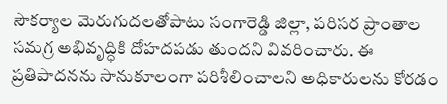సౌకర్యాల మెరుగుదలతోపాటు సంగారెడ్డి జిల్లా, పరిసర ప్రాంతాల సమగ్ర అభివృద్ధికి దోహదపడు తుందని వివరించారు. ఈ ప్రతిపాదనను సానుకూలంగా పరిశీలించాలని అధికారులను కోరడం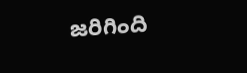జరిగింది